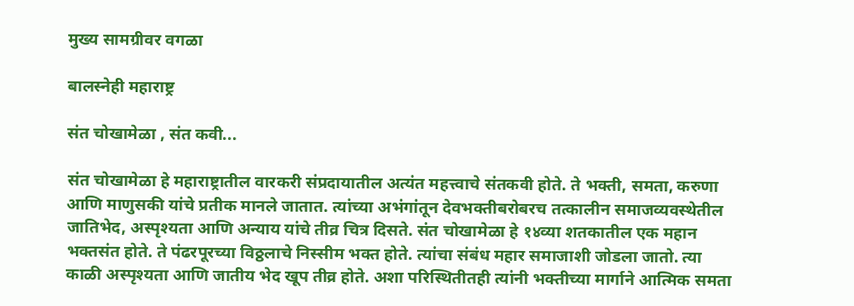मुख्य सामग्रीवर वगळा

बालस्नेही महाराष्ट्र

संत चोखामेळा , संत कवी...

संत चोखामेळा हे महाराष्ट्रातील वारकरी संप्रदायातील अत्यंत महत्त्वाचे संतकवी होते. ते भक्ती, समता, करुणा आणि माणुसकी यांचे प्रतीक मानले जातात. त्यांच्या अभंगांतून देवभक्तीबरोबरच तत्कालीन समाजव्यवस्थेतील जातिभेद, अस्पृश्यता आणि अन्याय यांचे तीव्र चित्र दिसते. संत चोखामेळा हे १४व्या शतकातील एक महान भक्तसंत होते. ते पंढरपूरच्या विठ्ठलाचे निस्सीम भक्त होते. त्यांचा संबंध महार समाजाशी जोडला जातो. त्या काळी अस्पृश्यता आणि जातीय भेद खूप तीव्र होते. अशा परिस्थितीतही त्यांनी भक्तीच्या मार्गाने आत्मिक समता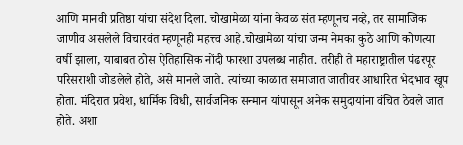आणि मानवी प्रतिष्ठा यांचा संदेश दिला. चोखामेळा यांना केवळ संत म्हणूनच नव्हे, तर सामाजिक जाणीव असलेले विचारवंत म्हणूनही महत्त्व आहे.चोखामेळा यांचा जन्म नेमका कुठे आणि कोणत्या वर्षी झाला, याबाबत ठोस ऐतिहासिक नोंदी फारशा उपलब्ध नाहीत. तरीही ते महाराष्ट्रातील पंढरपूर परिसराशी जोडलेले होते, असे मानले जाते. त्यांच्या काळात समाजात जातीवर आधारित भेदभाव खूप होता. मंदिरात प्रवेश, धार्मिक विधी, सार्वजनिक सन्मान यांपासून अनेक समुदायांना वंचित ठेवले जात होते. अशा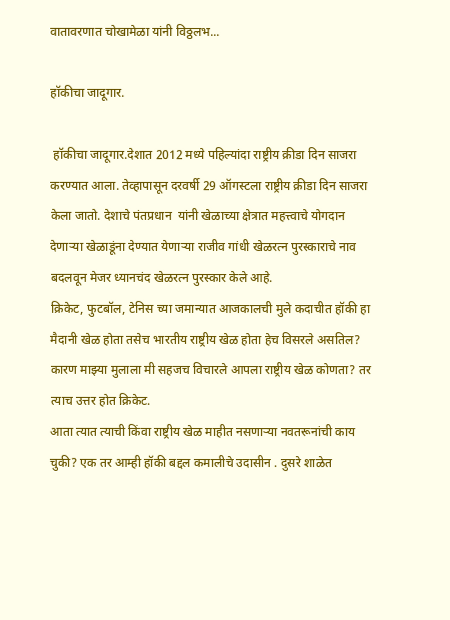वातावरणात चोखामेळा यांनी विठ्ठलभ...

हॉकीचा जादूगार.

 हॉकीचा जादूगार.देशात 2012 मध्ये पहिल्यांदा राष्ट्रीय क्रीडा दिन साजरा करण्यात आला. तेव्हापासून दरवर्षी 29 ऑगस्टला राष्ट्रीय क्रीडा दिन साजरा केला जातो. देशाचे पंतप्रधान  यांनी खेळाच्या क्षेत्रात महत्त्वाचे योगदान देणाऱ्या खेळाडूंना देण्यात येणाऱ्या राजीव गांधी खेळरत्न पुरस्काराचे नाव बदलवून मेजर ध्यानचंद खेळरत्न पुरस्कार केले आहे.
क्रिकेट, फुटबॉल, टेनिस च्या जमान्यात आजकालची मुले कदाचीत हॉकी हा मैदानी खेळ होता तसेच भारतीय राष्ट्रीय खेळ होता हेच विसरले असतिल?
कारण माझ्या मुलाला मी सहजच विचारले आपला राष्ट्रीय खेळ कोणता? तर त्याच उत्तर होत क्रिकेट.
आता त्यात त्याची किंवा राष्ट्रीय खेळ माहीत नसणाऱ्या नवतरूनांची काय चुकी? एक तर आम्ही हॉकी बद्दल कमालीचे उदासीन . दुसरे शाळेत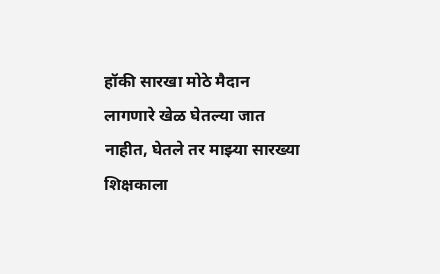हॉकी सारखा मोठे मैदान लागणारे खेळ घेतल्या जात नाहीत, घेतले तर माझ्या सारख्या शिक्षकाला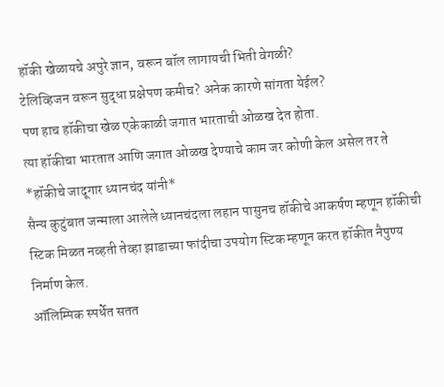हॉकी खेळायचे अपुरे ज्ञान, वरून बॉल लागायची भिती वेगळी?
टेलिव्हिजन वरून सुद्धा प्रक्षेपण कमीच? अनेक कारणे सांगता येईल?
पण हाच हॉकीचा खेळ एकेकाळी जगात भारताची ओळख देत होता.
त्या हॉकीचा भारतात आणि जगात ओळख देण्याचे काम जर कोणी केल असेल तर ते *हॉकीचे जादूगार ध्यानचंद यांनी*
सैन्य कुटुंबात जन्माला आलेले ध्यानचंदला लहान पासुनच हॉकीचे आकर्षण म्हणून हॉकीची स्टिक मिळत नव्हती तेव्हा झाडाच्या फांदीचा उपयोग स्टिक म्हणून करत हॉकीत नैपुण्य निर्माण केल.
ऑलिम्पिक स्पर्धेत सतत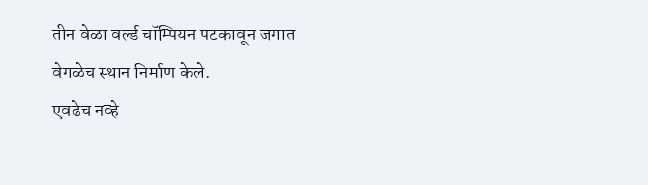तीन वेळा वर्ल्ड चॉम्पियन पटकावून जगात वेगळेच स्थान निर्माण केले.
एवढेच नव्हे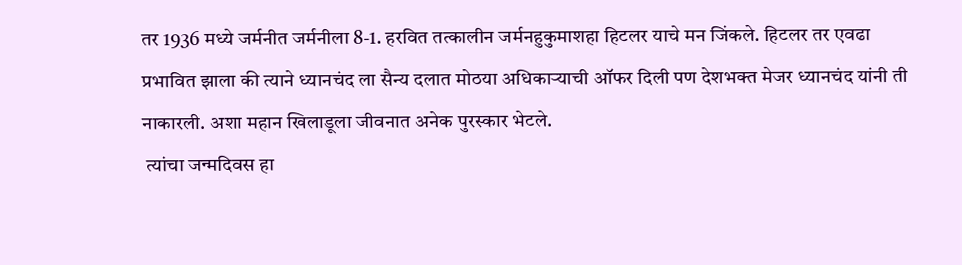तर 1936 मध्ये जर्मनीत जर्मनीला 8-1. हरवित तत्कालीन जर्मनहुकुमाशहा हिटलर याचे मन जिंकले. हिटलर तर एवढा प्रभावित झाला की त्याने ध्यानचंद ला सैन्य दलात मोठया अधिकाऱ्याची ऑफर दिली पण देशभक्त मेजर ध्यानचंद यांनी ती नाकारली. अशा महान खिलाडूला जीवनात अनेक पुरस्कार भेटले.
 त्यांचा जन्मदिवस हा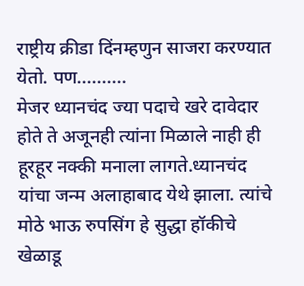राष्ट्रीय क्रीडा दिंनम्हणुन साजरा करण्यात येतो. पण..........
मेजर ध्यानचंद ज्या पदाचे खरे दावेदार होते ते अजूनही त्यांना मिळाले नाही ही हूरहूर नक्की मनाला लागते.ध्यानचंद यांचा जन्म अलाहाबाद येथे झाला. त्यांचे मोठे भाऊ रुपसिंग हे सुद्धा हॉकीचे खेळाडू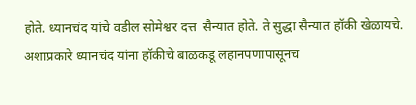होते. ध्यानचंद यांचे वडील सोमेश्वर दत्त  सैन्यात होते. ते सुद्धा सैन्यात हॉकी खेळायचे. अशाप्रकारे ध्यानचंद यांना हॉकीचे बाळकडू लहानपणापासूनच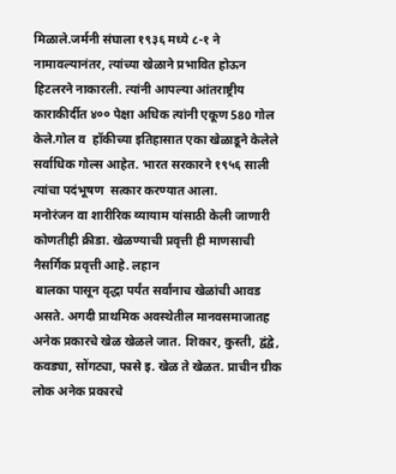मिळाले.जर्मनी संघाला १९३६ मध्ये ८-१ ने नामावल्यानंतर, त्यांच्या खेळाने प्रभावित होऊन   हिटलरने नाकारली. त्यांनी आपल्या आंतराष्ट्रीय काराकीर्दीत ४०० पेक्षा अधिक त्यांनी एकूण 580 गोल केले.गोल व  हॉकीच्या इतिहासात एका खेळाडूने केलेले सर्वाधिक गोल्स आहेत. भारत सरकारने १९५६ साली त्यांचा पदंभूषण  सत्कार करण्यात आला.
मनोरंजन वा शारीरिक व्यायाम यांसाठी केली जाणारी कोणतीही क्रीडा. खेळण्याची प्रवृत्ती ही माणसाची नैसर्गिक प्रवृत्ती आहे. लहान
 बालका पासून वृद्धा पर्यंत सर्वांनाच खेळांची आवड असते. अगदी प्राथमिक अवस्थेतील मानवसमाजातह अनेक प्रकारचे खेळ खेळले जात. शिकार, कुस्ती, द्वंद्वे, कवड्या, सोंगट्या, फासे इ. खेळ ते खेळत. प्राचीन ग्रीक लोक अनेक प्रकारचे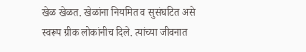खेळ खेळत. खेळांना नियमित व सुसंघटित असे स्वरूप ग्रीक लोकांनीच दिले. त्यांच्या जीवनात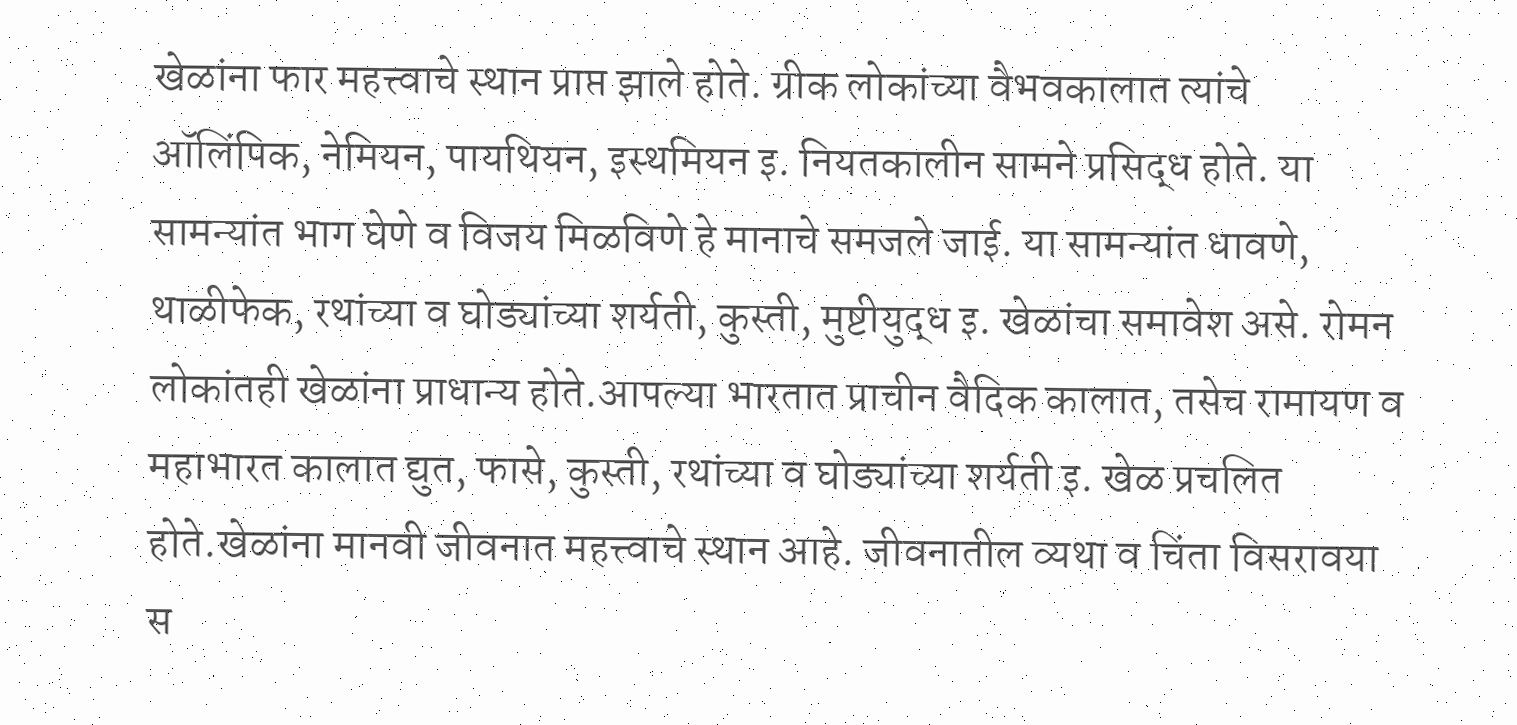खेळांना फार महत्त्वाचे स्थान प्राप्त झाले होते. ग्रीक लोकांच्या वैभवकालात त्यांचे ऑलिंपिक, नेमियन, पायथियन, इस्थमियन इ. नियतकालीन सामने प्रसिद्ध होते. या सामन्यांत भाग घेणे व विजय मिळविणे हे मानाचे समजले जाई. या सामन्यांत धावणे, थाळीफेक, रथांच्या व घोड्यांच्या शर्यती, कुस्ती, मुष्टीयुद्ध इ. खेळांचा समावेश असे. रोमन लोकांतही खेळांना प्राधान्य होते.आपल्या भारतात प्राचीन वैदिक कालात, तसेच रामायण व महाभारत कालात द्युत, फासे, कुस्ती, रथांच्या व घोड्यांच्या शर्यती इ. खेळ प्रचलित होते.खेळांना मानवी जीवनात महत्त्वाचे स्थान आहे. जीवनातील व्यथा व चिंता विसरावया स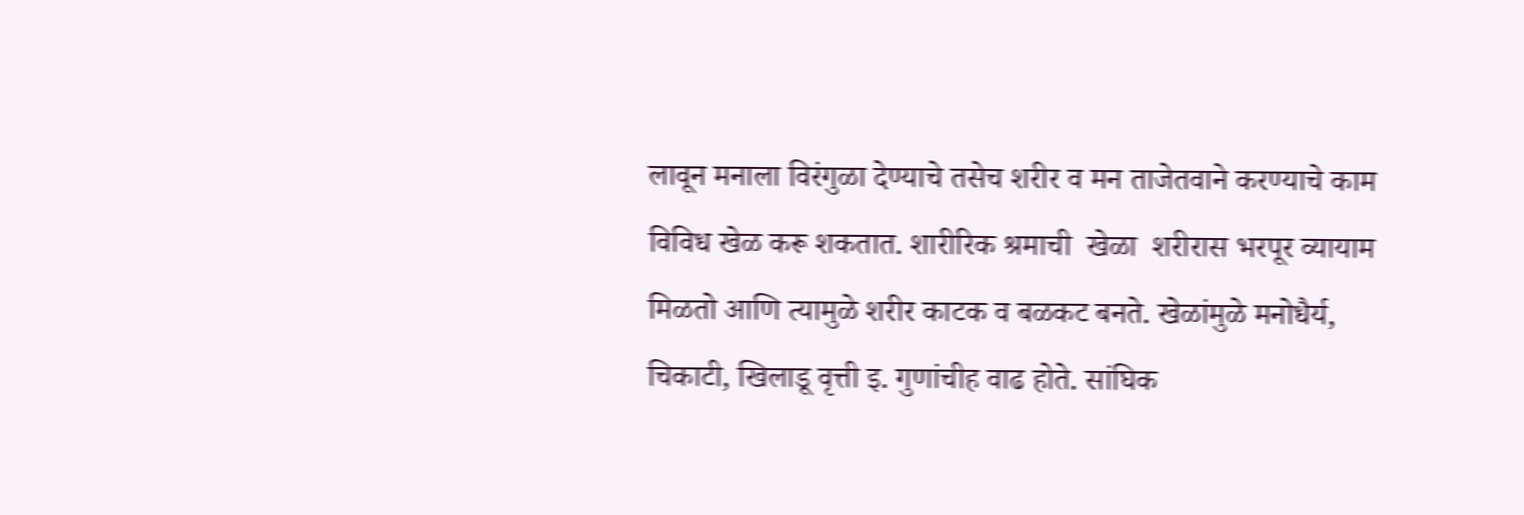लावून मनाला विरंगुळा देण्याचे तसेच शरीर व मन ताजेतवाने करण्याचे काम विविध खेळ करू शकतात. शारीरिक श्रमाची  खेळा  शरीरास भरपूर व्यायाम मिळतो आणि त्यामुळे शरीर काटक व बळकट बनते. खेळांमुळे मनोधैर्य, चिकाटी, खिलाडू वृत्ती इ. गुणांचीह वाढ होते. सांघिक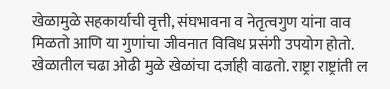खेळामुळे सहकार्याची वृत्ती, संघभावना व नेतृत्वगुण यांना वाव मिळतो आणि या गुणांचा जीवनात विविध प्रसंगी उपयोग होतो. खेळातील चढा ओढी मुळे खेळांचा दर्जाही वाढतो. राष्ट्रा राष्ट्रांती ल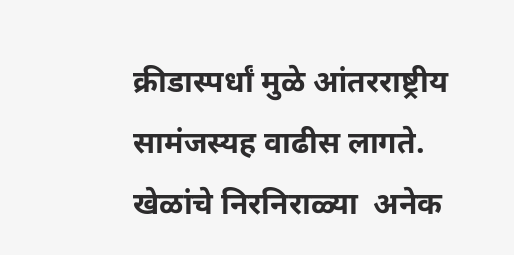क्रीडास्पर्धां मुळे आंतरराष्ट्रीय सामंजस्यह वाढीस लागते.
खेळांचे निरनिराळ्या  अनेक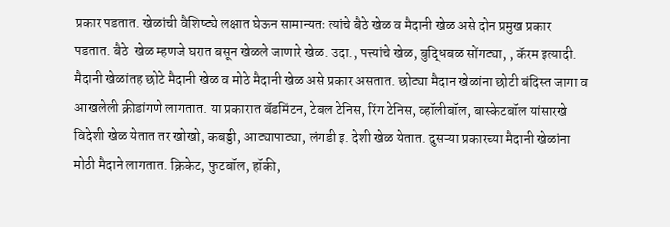प्रकार पडतात. खेळांची वैशिष्ट्ये लक्षात घेऊन सामान्यतः त्यांचे बैठे खेळ व मैदानी खेळ असे दोन प्रमुख प्रकार पडतात. बैठे  खेळ म्हणजे घरात बसून खेळले जाणारे खेळ. उदा., पत्त्यांचे खेळ, बुद्धिबळ सोंगट्या, , कॅरम इत्यादी. मैदानी खेळांतह छोटे मैदानी खेळ व मोठे मैदानी खेळ असे प्रकार असतात. छोट्या मैदान खेळांना छोटी बंदिस्त जागा व आखलेली क्रीडांगणे लागतात. या प्रकारात बॅडमिंटन, टेबल टेनिस, रिंग टेनिस, व्हॉलीबॉल, बास्केटबॉल यांसारखे विदेशी खेळ येतात तर खोखो, कबड्डी, आट्यापाट्या, लंगडी इ. देशी खेळ येतात. दुसऱ्या प्रकारच्या मैदानी खेळांना मोठी मैदाने लागतात. क्रिकेट, फुटबॉल, हॉकी,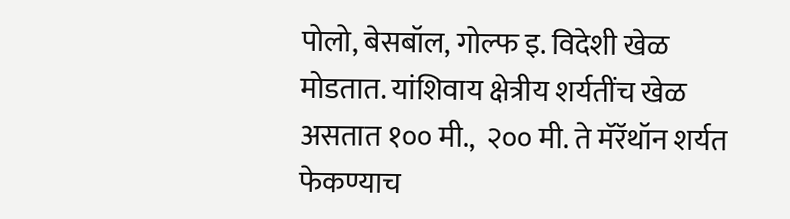पोलो, बेसबॉल, गोल्फ इ. विदेशी खेळ मोडतात. यांशिवाय क्षेत्रीय शर्यतींच खेळ असतात १०० मी.,  २०० मी. ते मॅरॅथॉन शर्यत  फेकण्याच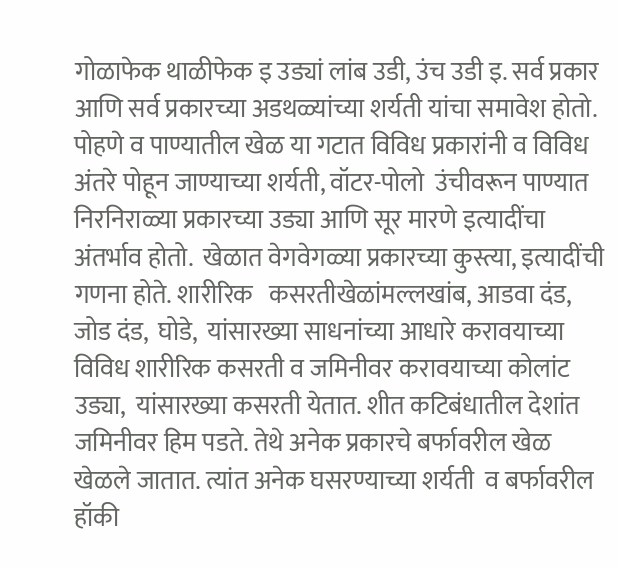गोळाफेक थाळीफेक इ उड्यां लांब उडी, उंच उडी इ. सर्व प्रकार आणि सर्व प्रकारच्या अडथळ्यांच्या शर्यती यांचा समावेश होतो. पोहणे व पाण्यातील खेळ या गटात विविध प्रकारांनी व विविध अंतरे पोहून जाण्याच्या शर्यती, वॉटर-पोलो  उंचीवरून पाण्यात निरनिराळ्या प्रकारच्या उड्या आणि सूर मारणे इत्यादींचा अंतर्भाव होतो.  खेळात वेगवेगळ्या प्रकारच्या कुस्त्या, इत्यादींची गणना होते. शारीरिक   कसरतीखेळांमल्लखांब, आडवा दंड, जोड दंड,  घोडे,  यांसारख्या साधनांच्या आधारे करावयाच्या विविध शारीरिक कसरती व जमिनीवर करावयाच्या कोलांट उड्या,  यांसारख्या कसरती येतात. शीत कटिबंधातील देशांत जमिनीवर हिम पडते. तेथे अनेक प्रकारचे बर्फावरील खेळ खेळले जातात. त्यांत अनेक घसरण्याच्या शर्यती  व बर्फावरील हॉकी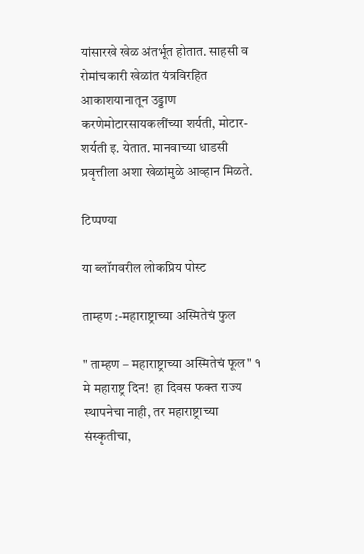यांसारखे खेळ अंतर्भूत होतात. साहसी व रोमांचकारी खेळांत यंत्रविरहित आकाशयानातून उड्डाण करणेमोटारसायकलींच्या शर्यती, मोटार-शर्यती इ. येतात. मानवाच्या धाडसी प्रवृत्तीला अशा खेळांमुळे आव्हान मिळते.

टिप्पण्या

या ब्लॉगवरील लोकप्रिय पोस्ट

ताम्हण :-महाराष्ट्राच्या अस्मितेचं फुल

" ताम्हण – महाराष्ट्राच्या अस्मितेचं फूल" १ मे महाराष्ट्र दिन!  हा दिवस फक्त राज्य स्थापनेचा नाही, तर महाराष्ट्राच्या संस्कृतीचा,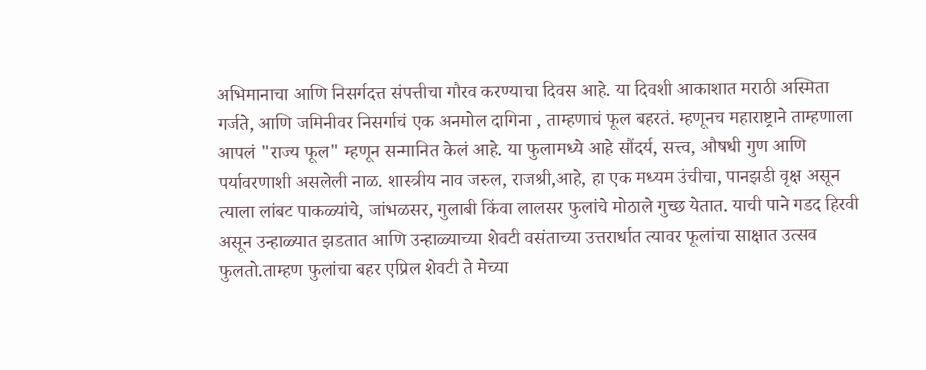अभिमानाचा आणि निसर्गदत्त संपत्तीचा गौरव करण्याचा दिवस आहे. या दिवशी आकाशात मराठी अस्मिता गर्जते, आणि जमिनीवर निसर्गाचं एक अनमोल दागिना , ताम्हणाचं फूल बहरतं. म्हणूनच महाराष्ट्राने ताम्हणाला आपलं "राज्य फूल" म्हणून सन्मानित केलं आहे. या फुलामध्ये आहे सौंदर्य, सत्त्व, औषधी गुण आणि पर्यावरणाशी असलेली नाळ. शास्त्रीय नाव जरुल, राजश्री,आहे, हा एक मध्यम उंचीचा, पानझडी वृक्ष असून त्याला लांबट पाकळ्यांचे, जांभळसर, गुलाबी किंवा लालसर फुलांचे मोठाले गुच्छ येतात. याची पाने गडद हिरवी असून उन्हाळ्यात झडतात आणि उन्हाळ्याच्या शेवटी वसंताच्या उत्तरार्धात त्यावर फूलांचा साक्षात उत्सव फुलतो.ताम्हण फुलांचा बहर एप्रिल शेवटी ते मेच्या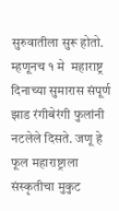सुरुवातीला सुरू होतो. म्हणूनच १ मे  महाराष्ट्र दिनाच्या सुमारास संपूर्ण झाड रंगीबेरंगी फुलांनी नटलेले दिसते. जणू हे फूल महाराष्ट्राला संस्कृतीचा मुकुट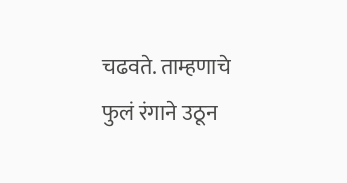चढवते. ताम्हणाचे फुलं रंगाने उठून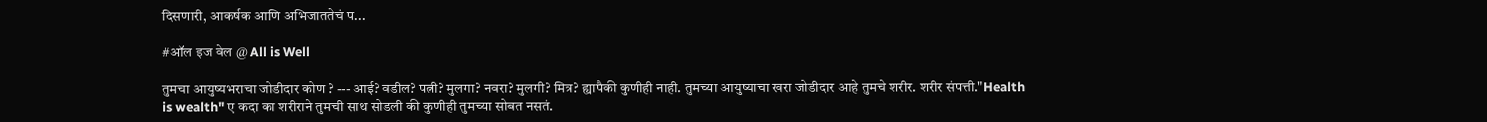दिसणारी, आकर्षक आणि अभिजाततेचं प...

#ऑल इज वेल @ All is Well

तुमचा आयुष्यभराचा जोडीदार कोण ? --- आई? वडील? पत्नी? मुलगा? नवरा? मुलगी? मित्र? ह्यापैकी कुणीही नाही. तुमच्या आयुष्याचा खरा जोडीदार आहे तुमचे शरीर. शरीर संपत्ती."Health is wealth" ए कदा का शरीराने तुमची साथ सोडली की कुणीही तुमच्या सोबत नसतं.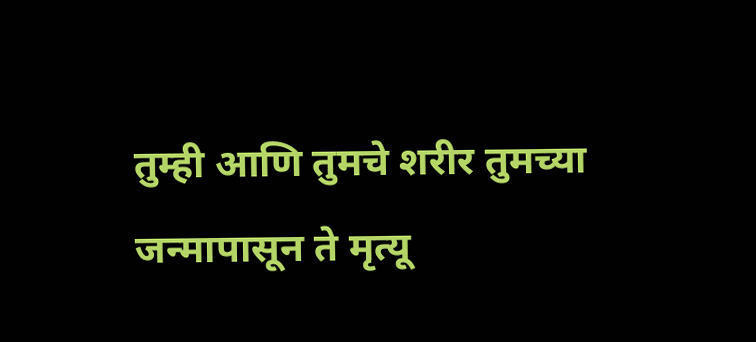तुम्ही आणि तुमचे शरीर तुमच्या जन्मापासून ते मृत्यू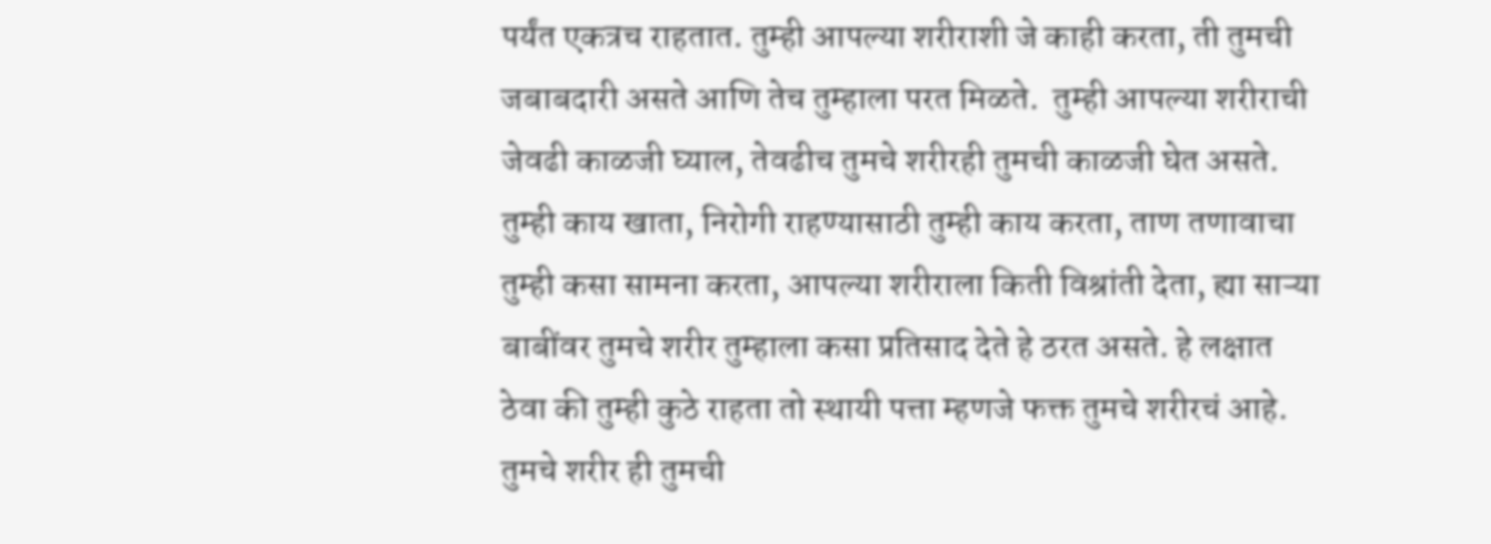पर्यंत एकत्रच राहतात. तुम्ही आपल्या शरीराशी जे काही करता, ती तुमची जबाबदारी असते आणि तेच तुम्हाला परत मिळते.  तुम्ही आपल्या शरीराची जेवढी काळजी घ्याल, तेवढीच तुमचे शरीरही तुमची काळजी घेत असते.  तुम्ही काय खाता, निरोगी राहण्यासाठी तुम्ही काय करता, ताण तणावाचा तुम्ही कसा सामना करता, आपल्या शरीराला किती विश्रांती देता, ह्या साऱ्या बाबींवर तुमचे शरीर तुम्हाला कसा प्रतिसाद देते हे ठरत असते. हे लक्षात ठेवा की तुम्ही कुठे राहता तो स्थायी पत्ता म्हणजे फक्त तुमचे शरीरचं आहे.  तुमचे शरीर ही तुमची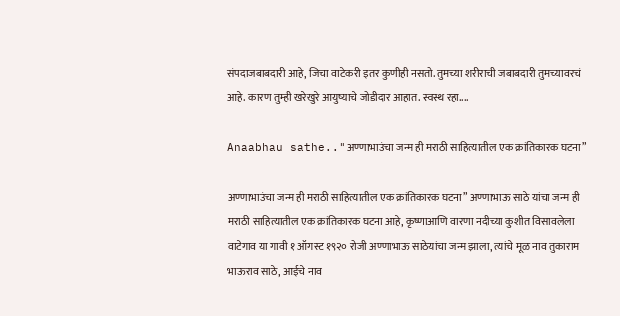संपदाजबाबदारी आहे, जिचा वाटेकरी इतर कुणीही नसतो. तुमच्या शरीराची जबाबदारी तुमच्यावरचं आहे. कारण तुम्ही खरेखुरे आयुष्याचे जोडीदार आहात. स्वस्थ रहा....

Anaabhau sathe.."अण्णाभाउंचा जन्म ही मराठी साहित्यातील एक क्रांतिकारक घटना”

अण्णाभाउंचा जन्म ही मराठी साहित्यातील एक क्रांतिकारक घटना” अण्णाभाऊ साठे यांचा जन्म ही मराठी साहित्यातील एक क्रांतिकारक घटना आहे, कृष्णाआणि वारणा नदीच्या कुशीत विसावलेला वाटेगाव या गावी १ ऑगस्ट १९२० रोजी अण्णाभाऊ साठेयांचा जन्म झाला, त्यांचे मूळ नाव तुकाराम भाऊराव साठे, आईचे नाव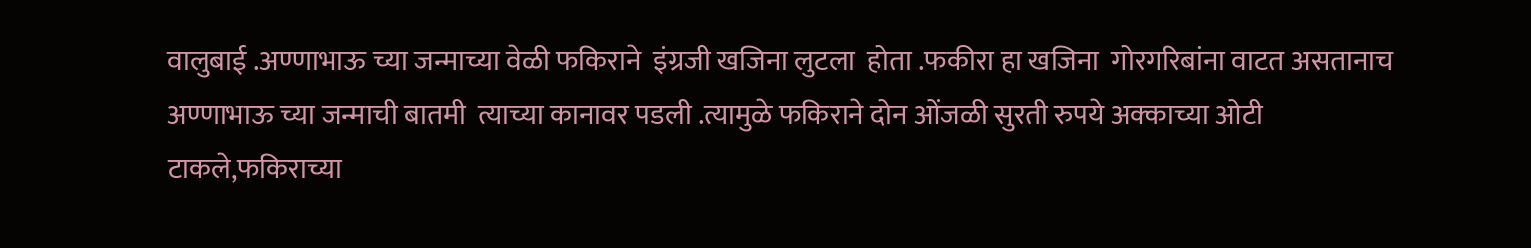वालुबाई .अण्णाभाऊ च्या जन्माच्या वेळी फकिराने  इंग्रजी खजिना लुटला  होता .फकीरा हा खजिना  गोरगरिबांना वाटत असतानाच अण्णाभाऊ च्या जन्माची बातमी  त्याच्या कानावर पडली .त्यामुळे फकिराने दोन ओंजळी सुरती रुपये अक्काच्या ओटी टाकले,फकिराच्या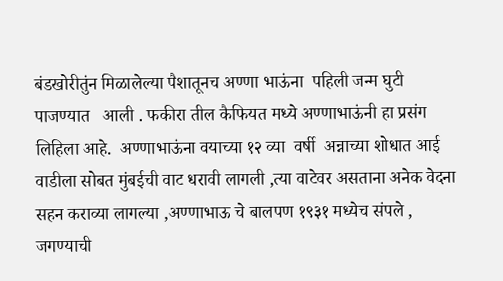बंडखोरीतुंन मिळालेल्या पैशातूनच अण्णा भाऊंना  पहिली जन्म घुटी पाजण्यात   आली . फकीरा तील कैफियत मध्ये अण्णाभाऊंनी हा प्रसंग लिहिला आहे.  अण्णाभाऊंना वयाच्या १२ व्या  वर्षी  अन्नाच्या शोधात आई वाडीला सोबत मुंबईची वाट धरावी लागली ,त्या वाटेवर असताना अनेक वेदना सहन कराव्या लागल्या ,अण्णाभाऊ चे बालपण १९३१ मध्येच संपले , जगण्याची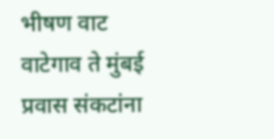भीषण वाट वाटेगाव ते मुंबई  प्रवास संकटांना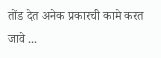तोंड देत अनेक प्रकारची कामे करत जावे ...